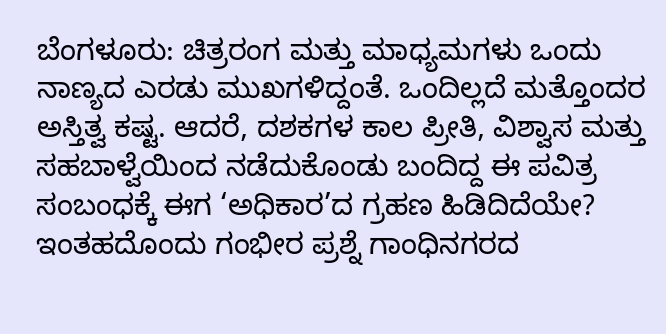ಬೆಂಗಳೂರು: ಚಿತ್ರರಂಗ ಮತ್ತು ಮಾಧ್ಯಮಗಳು ಒಂದು ನಾಣ್ಯದ ಎರಡು ಮುಖಗಳಿದ್ದಂತೆ. ಒಂದಿಲ್ಲದೆ ಮತ್ತೊಂದರ ಅಸ್ತಿತ್ವ ಕಷ್ಟ. ಆದರೆ, ದಶಕಗಳ ಕಾಲ ಪ್ರೀತಿ, ವಿಶ್ವಾಸ ಮತ್ತು ಸಹಬಾಳ್ವೆಯಿಂದ ನಡೆದುಕೊಂಡು ಬಂದಿದ್ದ ಈ ಪವಿತ್ರ ಸಂಬಂಧಕ್ಕೆ ಈಗ ‘ಅಧಿಕಾರ’ದ ಗ್ರಹಣ ಹಿಡಿದಿದೆಯೇ? ಇಂತಹದೊಂದು ಗಂಭೀರ ಪ್ರಶ್ನೆ ಗಾಂಧಿನಗರದ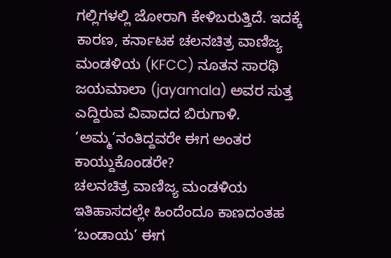ಗಲ್ಲಿಗಳಲ್ಲಿ ಜೋರಾಗಿ ಕೇಳಿಬರುತ್ತಿದೆ. ಇದಕ್ಕೆ ಕಾರಣ, ಕರ್ನಾಟಕ ಚಲನಚಿತ್ರ ವಾಣಿಜ್ಯ ಮಂಡಳಿಯ (KFCC) ನೂತನ ಸಾರಥಿ ಜಯಮಾಲಾ (jayamala) ಅವರ ಸುತ್ತ ಎದ್ದಿರುವ ವಿವಾದದ ಬಿರುಗಾಳಿ.
‘ಅಮ್ಮ’ನಂತಿದ್ದವರೇ ಈಗ ಅಂತರ ಕಾಯ್ದುಕೊಂಡರೇ?
ಚಲನಚಿತ್ರ ವಾಣಿಜ್ಯ ಮಂಡಳಿಯ ಇತಿಹಾಸದಲ್ಲೇ ಹಿಂದೆಂದೂ ಕಾಣದಂತಹ ‘ಬಂಡಾಯ’ ಈಗ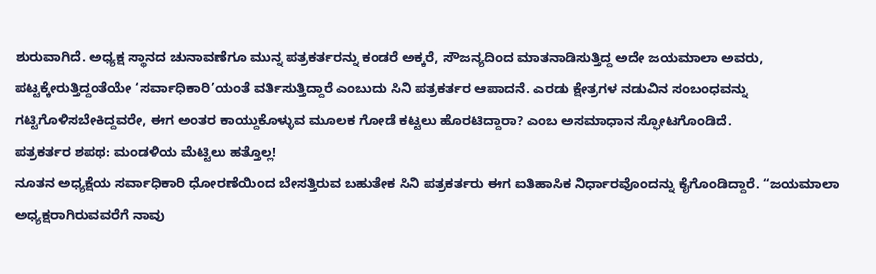ಶುರುವಾಗಿದೆ. ಅಧ್ಯಕ್ಷ ಸ್ಥಾನದ ಚುನಾವಣೆಗೂ ಮುನ್ನ ಪತ್ರಕರ್ತರನ್ನು ಕಂಡರೆ ಅಕ್ಕರೆ, ಸೌಜನ್ಯದಿಂದ ಮಾತನಾಡಿಸುತ್ತಿದ್ದ ಅದೇ ಜಯಮಾಲಾ ಅವರು, ಪಟ್ಟಕ್ಕೇರುತ್ತಿದ್ದಂತೆಯೇ ‘ಸರ್ವಾಧಿಕಾರಿ’ಯಂತೆ ವರ್ತಿಸುತ್ತಿದ್ದಾರೆ ಎಂಬುದು ಸಿನಿ ಪತ್ರಕರ್ತರ ಆಪಾದನೆ. ಎರಡು ಕ್ಷೇತ್ರಗಳ ನಡುವಿನ ಸಂಬಂಧವನ್ನು ಗಟ್ಟಿಗೊಳಿಸಬೇಕಿದ್ದವರೇ, ಈಗ ಅಂತರ ಕಾಯ್ದುಕೊಳ್ಳುವ ಮೂಲಕ ಗೋಡೆ ಕಟ್ಟಲು ಹೊರಟಿದ್ದಾರಾ? ಎಂಬ ಅಸಮಾಧಾನ ಸ್ಫೋಟಗೊಂಡಿದೆ.
ಪತ್ರಕರ್ತರ ಶಪಥ: ಮಂಡಳಿಯ ಮೆಟ್ಟಿಲು ಹತ್ತೊಲ್ಲ!
ನೂತನ ಅಧ್ಯಕ್ಷೆಯ ಸರ್ವಾಧಿಕಾರಿ ಧೋರಣೆಯಿಂದ ಬೇಸತ್ತಿರುವ ಬಹುತೇಕ ಸಿನಿ ಪತ್ರಕರ್ತರು ಈಗ ಐತಿಹಾಸಿಕ ನಿರ್ಧಾರವೊಂದನ್ನು ಕೈಗೊಂಡಿದ್ದಾರೆ. “ಜಯಮಾಲಾ ಅಧ್ಯಕ್ಷರಾಗಿರುವವರೆಗೆ ನಾವು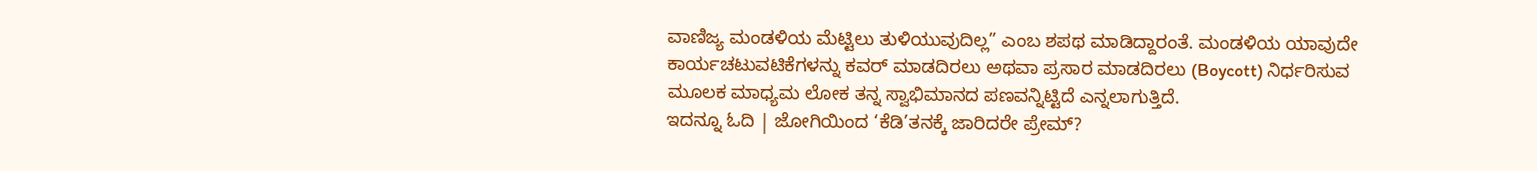ವಾಣಿಜ್ಯ ಮಂಡಳಿಯ ಮೆಟ್ಟಿಲು ತುಳಿಯುವುದಿಲ್ಲ” ಎಂಬ ಶಪಥ ಮಾಡಿದ್ದಾರಂತೆ. ಮಂಡಳಿಯ ಯಾವುದೇ ಕಾರ್ಯಚಟುವಟಿಕೆಗಳನ್ನು ಕವರ್ ಮಾಡದಿರಲು ಅಥವಾ ಪ್ರಸಾರ ಮಾಡದಿರಲು (Boycott) ನಿರ್ಧರಿಸುವ ಮೂಲಕ ಮಾಧ್ಯಮ ಲೋಕ ತನ್ನ ಸ್ವಾಭಿಮಾನದ ಪಣವನ್ನಿಟ್ಟಿದೆ ಎನ್ನಲಾಗುತ್ತಿದೆ.
ಇದನ್ನೂ ಓದಿ | ಜೋಗಿಯಿಂದ ‘ಕೆಡಿ’ತನಕ್ಕೆ ಜಾರಿದರೇ ಪ್ರೇಮ್?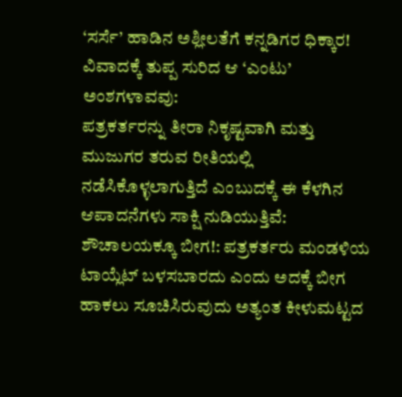‘ಸರ್ಸೆ’ ಹಾಡಿನ ಅಶ್ಲೀಲತೆಗೆ ಕನ್ನಡಿಗರ ಧಿಕ್ಕಾರ!
ವಿವಾದಕ್ಕೆ ತುಪ್ಪ ಸುರಿದ ಆ ‘ಎಂಟು’ ಅಂಶಗಳಾವವು:
ಪತ್ರಕರ್ತರನ್ನು ತೀರಾ ನಿಕೃಷ್ಟವಾಗಿ ಮತ್ತು ಮುಜುಗರ ತರುವ ರೀತಿಯಲ್ಲಿ ನಡೆಸಿಕೊಳ್ಳಲಾಗುತ್ತಿದೆ ಎಂಬುದಕ್ಕೆ ಈ ಕೆಳಗಿನ ಆಪಾದನೆಗಳು ಸಾಕ್ಷಿ ನುಡಿಯುತ್ತಿವೆ:
ಶೌಚಾಲಯಕ್ಕೂ ಬೀಗ!: ಪತ್ರಕರ್ತರು ಮಂಡಳಿಯ ಟಾಯ್ಲೆಟ್ ಬಳಸಬಾರದು ಎಂದು ಅದಕ್ಕೆ ಬೀಗ ಹಾಕಲು ಸೂಚಿಸಿರುವುದು ಅತ್ಯಂತ ಕೀಳುಮಟ್ಟದ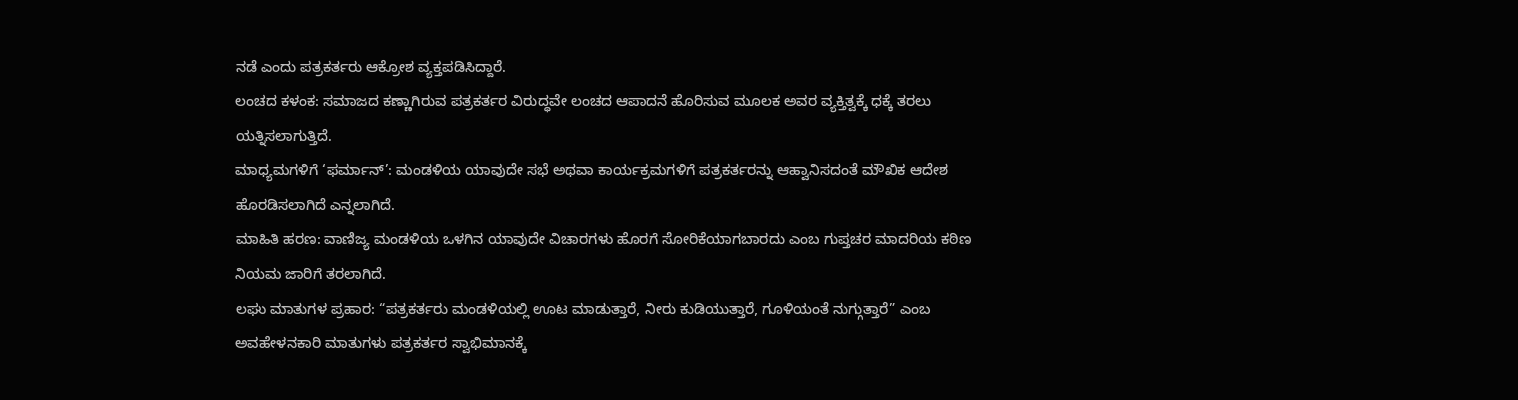ನಡೆ ಎಂದು ಪತ್ರಕರ್ತರು ಆಕ್ರೋಶ ವ್ಯಕ್ತಪಡಿಸಿದ್ದಾರೆ.
ಲಂಚದ ಕಳಂಕ: ಸಮಾಜದ ಕಣ್ಣಾಗಿರುವ ಪತ್ರಕರ್ತರ ವಿರುದ್ಧವೇ ಲಂಚದ ಆಪಾದನೆ ಹೊರಿಸುವ ಮೂಲಕ ಅವರ ವ್ಯಕ್ತಿತ್ವಕ್ಕೆ ಧಕ್ಕೆ ತರಲು ಯತ್ನಿಸಲಾಗುತ್ತಿದೆ.
ಮಾಧ್ಯಮಗಳಿಗೆ ‘ಫರ್ಮಾನ್’: ಮಂಡಳಿಯ ಯಾವುದೇ ಸಭೆ ಅಥವಾ ಕಾರ್ಯಕ್ರಮಗಳಿಗೆ ಪತ್ರಕರ್ತರನ್ನು ಆಹ್ವಾನಿಸದಂತೆ ಮೌಖಿಕ ಆದೇಶ ಹೊರಡಿಸಲಾಗಿದೆ ಎನ್ನಲಾಗಿದೆ.
ಮಾಹಿತಿ ಹರಣ: ವಾಣಿಜ್ಯ ಮಂಡಳಿಯ ಒಳಗಿನ ಯಾವುದೇ ವಿಚಾರಗಳು ಹೊರಗೆ ಸೋರಿಕೆಯಾಗಬಾರದು ಎಂಬ ಗುಪ್ತಚರ ಮಾದರಿಯ ಕಠಿಣ ನಿಯಮ ಜಾರಿಗೆ ತರಲಾಗಿದೆ.
ಲಘು ಮಾತುಗಳ ಪ್ರಹಾರ: “ಪತ್ರಕರ್ತರು ಮಂಡಳಿಯಲ್ಲಿ ಊಟ ಮಾಡುತ್ತಾರೆ, ನೀರು ಕುಡಿಯುತ್ತಾರೆ, ಗೂಳಿಯಂತೆ ನುಗ್ಗುತ್ತಾರೆ” ಎಂಬ ಅವಹೇಳನಕಾರಿ ಮಾತುಗಳು ಪತ್ರಕರ್ತರ ಸ್ವಾಭಿಮಾನಕ್ಕೆ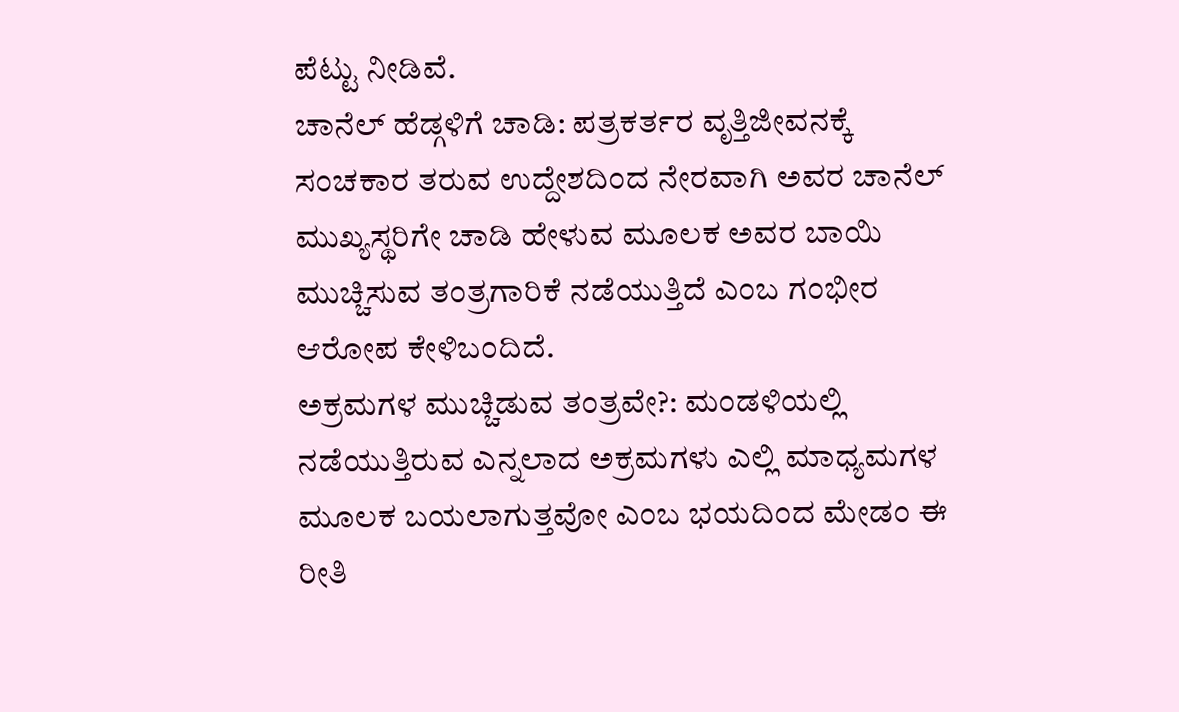ಪೆಟ್ಟು ನೀಡಿವೆ.
ಚಾನೆಲ್ ಹೆಡ್ಗಳಿಗೆ ಚಾಡಿ: ಪತ್ರಕರ್ತರ ವೃತ್ತಿಜೀವನಕ್ಕೆ ಸಂಚಕಾರ ತರುವ ಉದ್ದೇಶದಿಂದ ನೇರವಾಗಿ ಅವರ ಚಾನೆಲ್ ಮುಖ್ಯಸ್ಥರಿಗೇ ಚಾಡಿ ಹೇಳುವ ಮೂಲಕ ಅವರ ಬಾಯಿ ಮುಚ್ಚಿಸುವ ತಂತ್ರಗಾರಿಕೆ ನಡೆಯುತ್ತಿದೆ ಎಂಬ ಗಂಭೀರ ಆರೋಪ ಕೇಳಿಬಂದಿದೆ.
ಅಕ್ರಮಗಳ ಮುಚ್ಚಿಡುವ ತಂತ್ರವೇ?: ಮಂಡಳಿಯಲ್ಲಿ ನಡೆಯುತ್ತಿರುವ ಎನ್ನಲಾದ ಅಕ್ರಮಗಳು ಎಲ್ಲಿ ಮಾಧ್ಯಮಗಳ ಮೂಲಕ ಬಯಲಾಗುತ್ತವೋ ಎಂಬ ಭಯದಿಂದ ಮೇಡಂ ಈ ರೀತಿ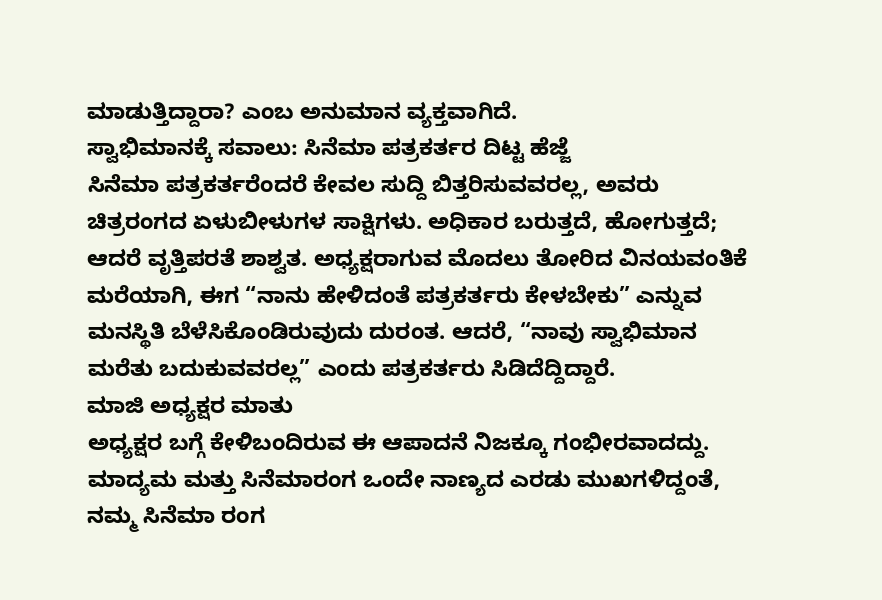ಮಾಡುತ್ತಿದ್ದಾರಾ? ಎಂಬ ಅನುಮಾನ ವ್ಯಕ್ತವಾಗಿದೆ.
ಸ್ವಾಭಿಮಾನಕ್ಕೆ ಸವಾಲು: ಸಿನೆಮಾ ಪತ್ರಕರ್ತರ ದಿಟ್ಟ ಹೆಜ್ಜೆ
ಸಿನೆಮಾ ಪತ್ರಕರ್ತರೆಂದರೆ ಕೇವಲ ಸುದ್ದಿ ಬಿತ್ತರಿಸುವವರಲ್ಲ, ಅವರು ಚಿತ್ರರಂಗದ ಏಳುಬೀಳುಗಳ ಸಾಕ್ಷಿಗಳು. ಅಧಿಕಾರ ಬರುತ್ತದೆ, ಹೋಗುತ್ತದೆ; ಆದರೆ ವೃತ್ತಿಪರತೆ ಶಾಶ್ವತ. ಅಧ್ಯಕ್ಷರಾಗುವ ಮೊದಲು ತೋರಿದ ವಿನಯವಂತಿಕೆ ಮರೆಯಾಗಿ, ಈಗ “ನಾನು ಹೇಳಿದಂತೆ ಪತ್ರಕರ್ತರು ಕೇಳಬೇಕು” ಎನ್ನುವ ಮನಸ್ಥಿತಿ ಬೆಳೆಸಿಕೊಂಡಿರುವುದು ದುರಂತ. ಆದರೆ, “ನಾವು ಸ್ವಾಭಿಮಾನ ಮರೆತು ಬದುಕುವವರಲ್ಲ” ಎಂದು ಪತ್ರಕರ್ತರು ಸಿಡಿದೆದ್ದಿದ್ದಾರೆ.
ಮಾಜಿ ಅಧ್ಯಕ್ಷರ ಮಾತು
ಅಧ್ಯಕ್ಷರ ಬಗ್ಗೆ ಕೇಳಿಬಂದಿರುವ ಈ ಆಪಾದನೆ ನಿಜಕ್ಕೂ ಗಂಭೀರವಾದದ್ದು. ಮಾದ್ಯಮ ಮತ್ತು ಸಿನೆಮಾರಂಗ ಒಂದೇ ನಾಣ್ಯದ ಎರಡು ಮುಖಗಳಿದ್ದಂತೆ, ನಮ್ಮ ಸಿನೆಮಾ ರಂಗ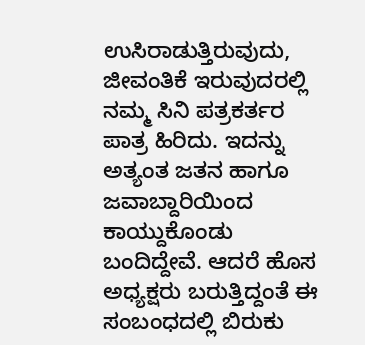ಉಸಿರಾಡುತ್ತಿರುವುದು, ಜೀವಂತಿಕೆ ಇರುವುದರಲ್ಲಿ ನಮ್ಮ ಸಿನಿ ಪತ್ರಕರ್ತರ ಪಾತ್ರ ಹಿರಿದು. ಇದನ್ನು ಅತ್ಯಂತ ಜತನ ಹಾಗೂ ಜವಾಬ್ದಾರಿಯಿಂದ ಕಾಯ್ದುಕೊಂಡು ಬಂದಿದ್ದೇವೆ. ಆದರೆ ಹೊಸ ಅಧ್ಯಕ್ಷರು ಬರುತ್ತಿದ್ದಂತೆ ಈ ಸಂಬಂಧದಲ್ಲಿ ಬಿರುಕು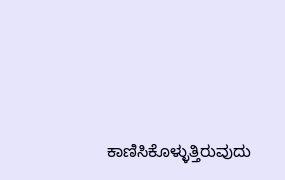ಕಾಣಿಸಿಕೊಳ್ಳುತ್ತಿರುವುದು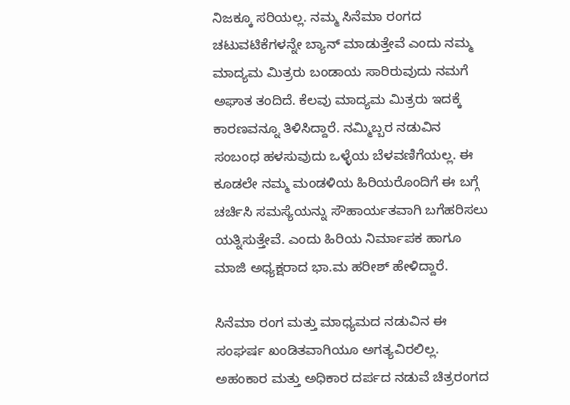ನಿಜಕ್ಕೂ ಸರಿಯಲ್ಲ. ನಮ್ಮ ಸಿನೆಮಾ ರಂಗದ ಚಟುವಟಿಕೆಗಳನ್ನೇ ಬ್ಯಾನ್ ಮಾಡುತ್ತೇವೆ ಎಂದು ನಮ್ಮ ಮಾದ್ಯಮ ಮಿತ್ರರು ಬಂಡಾಯ ಸಾರಿರುವುದು ನಮಗೆ ಅಘಾತ ತಂದಿದೆ. ಕೆಲವು ಮಾದ್ಯಮ ಮಿತ್ರರು ಇದಕ್ಕೆ ಕಾರಣವನ್ನೂ ತಿಳಿಸಿದ್ದಾರೆ. ನಮ್ಮಿಬ್ಬರ ನಡುವಿನ ಸಂಬಂಧ ಹಳಸುವುದು ಒಳ್ಳೆಯ ಬೆಳವಣಿಗೆಯಲ್ಲ. ಈ ಕೂಡಲೇ ನಮ್ಮ ಮಂಡಳಿಯ ಹಿರಿಯರೊಂದಿಗೆ ಈ ಬಗ್ಗೆ ಚರ್ಚಿಸಿ ಸಮಸ್ಯೆಯನ್ನು ಸೌಹಾರ್ಯತವಾಗಿ ಬಗೆಹರಿಸಲು ಯತ್ನಿಸುತ್ತೇವೆ. ಎಂದು ಹಿರಿಯ ನಿರ್ಮಾಪಕ ಹಾಗೂ ಮಾಜಿ ಅಧ್ಯಕ್ಷರಾದ ಭಾ.ಮ ಹರೀಶ್ ಹೇಳಿದ್ದಾರೆ.

ಸಿನೆಮಾ ರಂಗ ಮತ್ತು ಮಾಧ್ಯಮದ ನಡುವಿನ ಈ ಸಂಘರ್ಷ ಖಂಡಿತವಾಗಿಯೂ ಅಗತ್ಯವಿರಲಿಲ್ಲ. ಅಹಂಕಾರ ಮತ್ತು ಅಧಿಕಾರ ದರ್ಪದ ನಡುವೆ ಚಿತ್ರರಂಗದ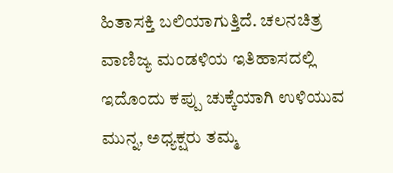ಹಿತಾಸಕ್ತಿ ಬಲಿಯಾಗುತ್ತಿದೆ. ಚಲನಚಿತ್ರ ವಾಣಿಜ್ಯ ಮಂಡಳಿಯ ಇತಿಹಾಸದಲ್ಲಿ ಇದೊಂದು ಕಪ್ಪು ಚುಕ್ಕೆಯಾಗಿ ಉಳಿಯುವ ಮುನ್ನ, ಅಧ್ಯಕ್ಷರು ತಮ್ಮ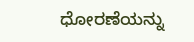ಧೋರಣೆಯನ್ನು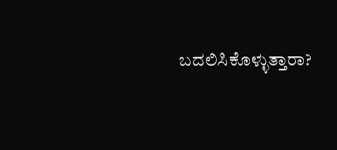ಬದಲಿಸಿಕೊಳ್ಳುತ್ತಾರಾ?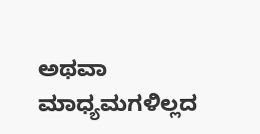ಅಥವಾ ಮಾಧ್ಯಮಗಳಿಲ್ಲದ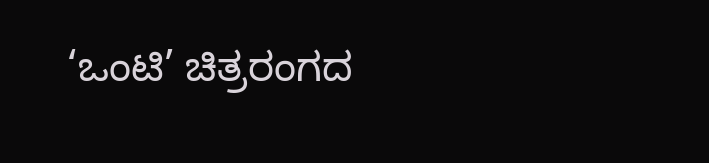‘ಒಂಟಿ’ ಚಿತ್ರರಂಗದ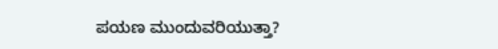ಪಯಣ ಮುಂದುವರಿಯುತ್ತಾ?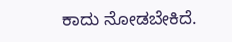ಕಾದು ನೋಡಬೇಕಿದೆ.